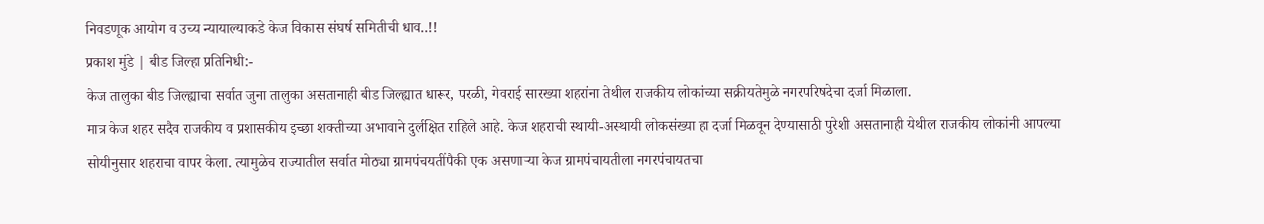निवडणूक आयोग व उच्य न्यायाल्याकडे केज विकास संघर्ष समितीची धाव..!!
प्रकाश मुंडे | बीड जिल्हा प्रतिनिधी:-
केज तालुका बीड जिल्ह्याचा सर्वात जुना तालुका असतानाही बीड जिल्ह्यात धारूर, परळी, गेवराई सारख्या शहरांना तेथील राजकीय लोकांच्या सक्रीयतेमुळे नगरपरिषदेचा दर्जा मिळाला.
मात्र केज शहर सदैव राजकीय व प्रशासकीय इच्छा शक्तीच्या अभावाने दुर्लक्षित राहिले आहे. केज शहराची स्थायी-अस्थायी लोकसंख्या हा दर्जा मिळवून देण्यासाठी पुरेशी असतानाही येथील राजकीय लोकांनी आपल्या सोयीनुसार शहराचा वापर केला. त्यामुळेच राज्यातील सर्वात मोठ्या ग्रामपंचयतींपैकी एक असणाऱ्या केज ग्रामपंचायतीला नगरपंचायतचा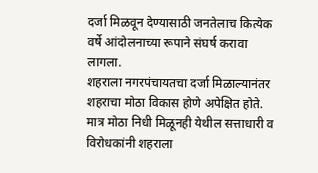दर्जा मिळवून देण्यासाठी जनतेलाच कित्येक वर्षे आंदोलनाच्या रूपाने संघर्ष करावा लागला.
शहराला नगरपंचायतचा दर्जा मिळाल्यानंतर शहराचा मोठा विकास होणे अपेक्षित होते. मात्र मोठा निधी मिळूनही येथील सत्ताधारी व विरोधकांनी शहराला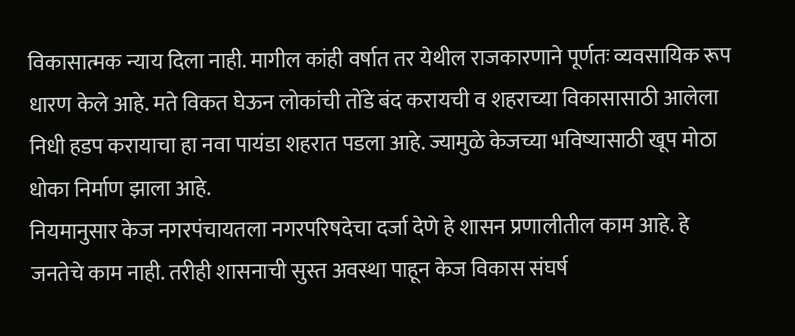विकासात्मक न्याय दिला नाही. मागील कांही वर्षात तर येथील राजकारणाने पूर्णतः व्यवसायिक रूप धारण केले आहे. मते विकत घेऊन लोकांची तोंडे बंद करायची व शहराच्या विकासासाठी आलेला निधी हडप करायाचा हा नवा पायंडा शहरात पडला आहे. ज्यामुळे केजच्या भविष्यासाठी खूप मोठा धोका निर्माण झाला आहे.
नियमानुसार केज नगरपंचायतला नगरपरिषदेचा दर्जा देणे हे शासन प्रणालीतील काम आहे. हे जनतेचे काम नाही. तरीही शासनाची सुस्त अवस्था पाहून केज विकास संघर्ष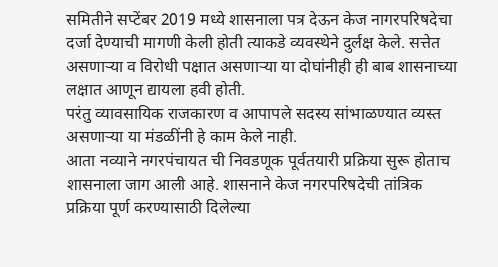समितीने सप्टेंबर 2019 मध्ये शासनाला पत्र देऊन केज नागरपरिषदेचा दर्जा देण्याची मागणी केली होती त्याकडे व्यवस्थेने दुर्लक्ष केले. सत्तेत असणाऱ्या व विरोधी पक्षात असणाऱ्या या दोघांनीही ही बाब शासनाच्या लक्षात आणून द्यायला हवी होती.
परंतु व्यावसायिक राजकारण व आपापले सदस्य सांभाळण्यात व्यस्त असणाऱ्या या मंडळींनी हे काम केले नाही.
आता नव्याने नगरपंचायत ची निवडणूक पूर्वतयारी प्रक्रिया सुरू होताच शासनाला जाग आली आहे. शासनाने केज नगरपरिषदेची तांत्रिक प्रक्रिया पूर्ण करण्यासाठी दिलेल्या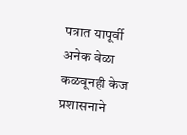पत्रात यापूर्वी अनेक वेळा कळवूनही केज प्रशासनाने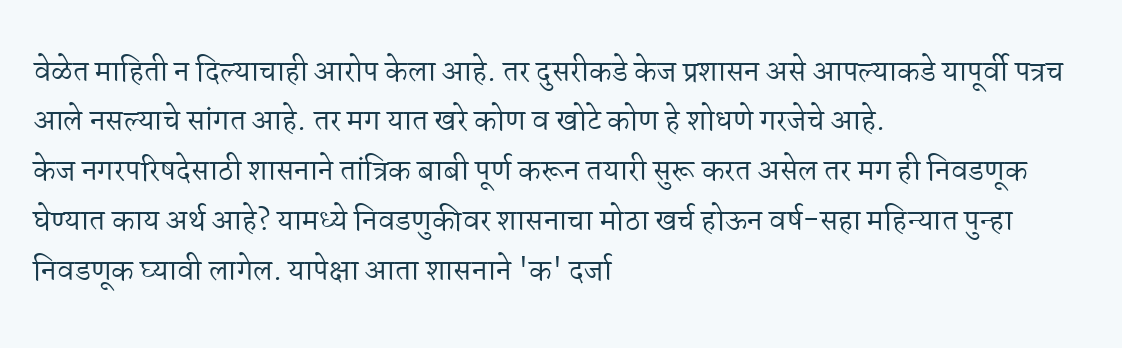वेळेत माहिती न दिल्याचाही आरोप केला आहे. तर दुसरीकडे केज प्रशासन असे आपल्याकडे यापूर्वी पत्रच आले नसल्याचे सांगत आहे. तर मग यात खरे कोण व खोटे कोण हे शोधणे गरजेचे आहे.
केज नगरपरिषदेसाठी शासनाने तांत्रिक बाबी पूर्ण करून तयारी सुरू करत असेल तर मग ही निवडणूक घेण्यात काय अर्थ आहे? यामध्ये निवडणुकीवर शासनाचा मोठा खर्च होऊन वर्ष-सहा महिन्यात पुन्हा निवडणूक घ्यावी लागेल. यापेक्षा आता शासनाने 'क' दर्जा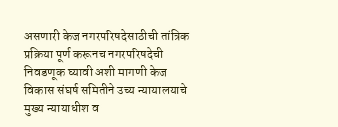असणारी केज नगरपरिषदेसाठीची तांत्रिक प्रक्रिया पूर्ण करूनच नगरपरिषदेची निवडणूक घ्यावी अशी मागणी केज विकास संघर्ष समितीने उच्य न्यायालयाचे मुख्य न्यायाधीश व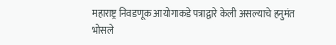महाराष्ट्र निवडणूक आयोगाकडे पत्राद्वारे केली असल्याचे हनुमंत भोसले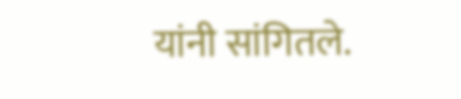यांनी सांगितले.